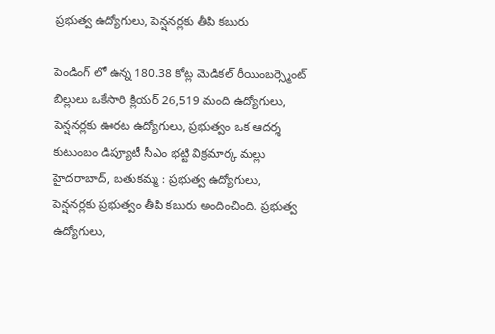ప్రభుత్వ ఉద్యోగులు, పెన్షనర్లకు తీపి కబురు

పెండింగ్ లో ఉన్న 180.38 కోట్ల మెడికల్ రీయింబర్స్మెంట్ బిల్లులు ఒకేసారి క్లియర్ 26,519 మంది ఉద్యోగులు, పెన్షనర్లకు ఊరట ఉద్యోగులు, ప్రభుత్వం ఒక ఆదర్శ కుటుంబం డిప్యూటీ సీఎం భట్టి విక్రమార్క మల్లు   హైదరాబాద్, బతుకమ్మ : ప్రభుత్వ ఉద్యోగులు, పెన్షనర్లకు ప్రభుత్వం తీపి కబురు అందించింది. ప్రభుత్వ ఉద్యోగులు,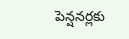పెన్షనర్లకు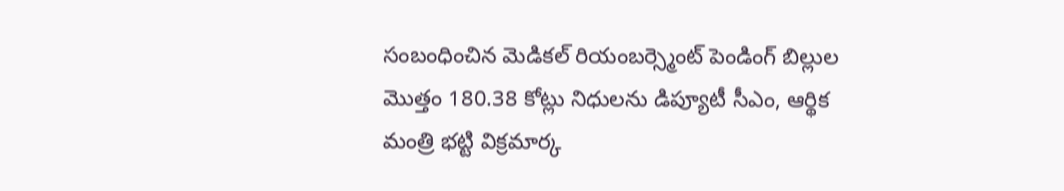సంబంధించిన మెడికల్ రియంబర్స్మెంట్ పెండింగ్ బిల్లుల మొత్తం 180.38 కోట్లు నిధులను డిప్యూటీ సీఎం, ఆర్థిక మంత్రి భట్టి విక్రమార్క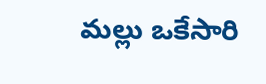మల్లు ఒకేసారి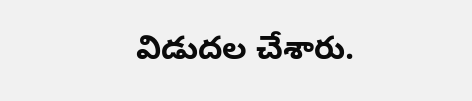విడుదల చేశారు.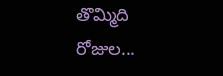తొమ్మిది రోజుల...